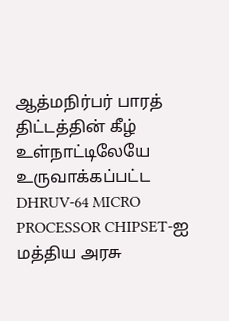ஆத்மநிர்பர் பாரத் திட்டத்தின் கீழ் உள்நாட்டிலேயே உருவாக்கப்பட்ட DHRUV-64 MICRO PROCESSOR CHIPSET-ஐ மத்திய அரசு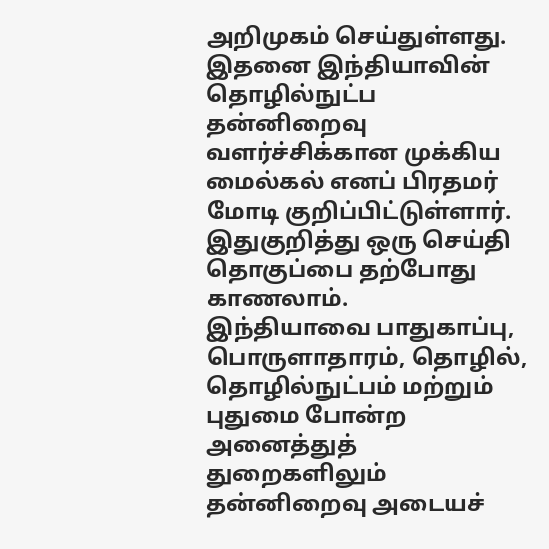அறிமுகம் செய்துள்ளது. இதனை இந்தியாவின் தொழில்நுட்ப தன்னிறைவு வளர்ச்சிக்கான முக்கிய மைல்கல் எனப் பிரதமர் மோடி குறிப்பிட்டுள்ளார். இதுகுறித்து ஒரு செய்தி தொகுப்பை தற்போது காணலாம்.
இந்தியாவை பாதுகாப்பு, பொருளாதாரம், தொழில், தொழில்நுட்பம் மற்றும் புதுமை போன்ற அனைத்துத் துறைகளிலும் தன்னிறைவு அடையச்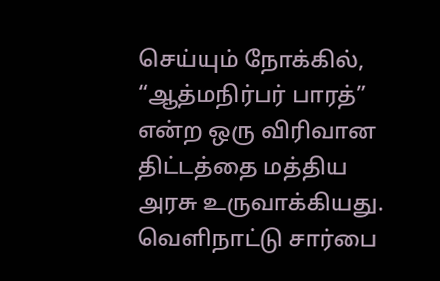செய்யும் நோக்கில், “ஆத்மநிர்பர் பாரத்” என்ற ஒரு விரிவான திட்டத்தை மத்திய அரசு உருவாக்கியது. வெளிநாட்டு சார்பை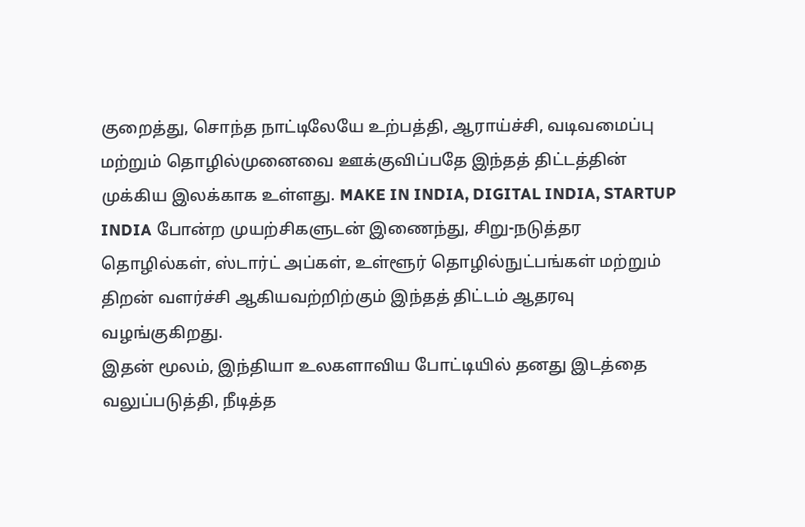குறைத்து, சொந்த நாட்டிலேயே உற்பத்தி, ஆராய்ச்சி, வடிவமைப்பு மற்றும் தொழில்முனைவை ஊக்குவிப்பதே இந்தத் திட்டத்தின் முக்கிய இலக்காக உள்ளது. MAKE IN INDIA, DIGITAL INDIA, STARTUP INDIA போன்ற முயற்சிகளுடன் இணைந்து, சிறு-நடுத்தர தொழில்கள், ஸ்டார்ட் அப்கள், உள்ளூர் தொழில்நுட்பங்கள் மற்றும் திறன் வளர்ச்சி ஆகியவற்றிற்கும் இந்தத் திட்டம் ஆதரவு வழங்குகிறது.
இதன் மூலம், இந்தியா உலகளாவிய போட்டியில் தனது இடத்தை வலுப்படுத்தி, நீடித்த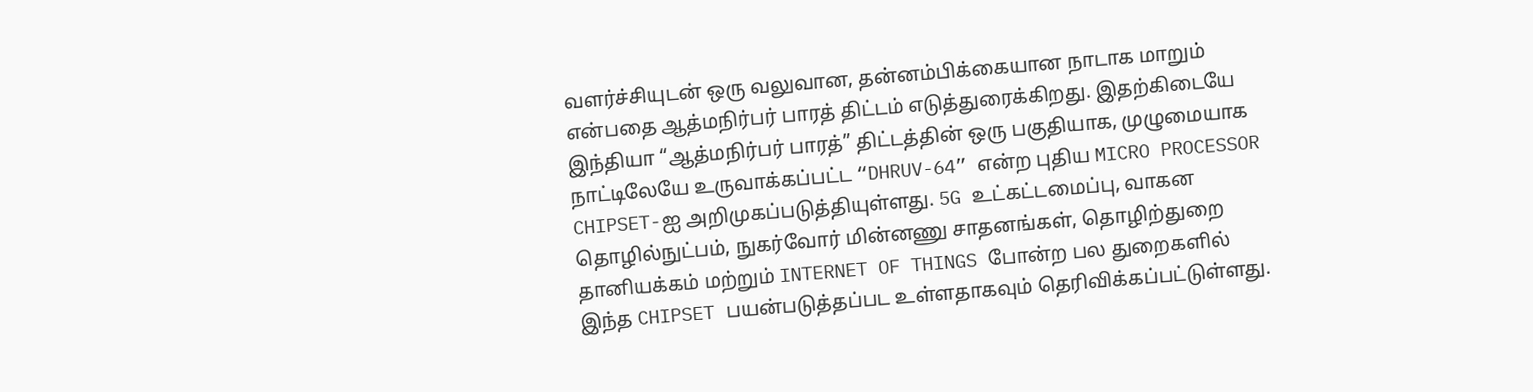வளர்ச்சியுடன் ஒரு வலுவான, தன்னம்பிக்கையான நாடாக மாறும் என்பதை ஆத்மநிர்பர் பாரத் திட்டம் எடுத்துரைக்கிறது. இதற்கிடையே இந்தியா “ஆத்மநிர்பர் பாரத்” திட்டத்தின் ஒரு பகுதியாக, முழுமையாக நாட்டிலேயே உருவாக்கப்பட்ட “DHRUV-64” என்ற புதிய MICRO PROCESSOR CHIPSET-ஐ அறிமுகப்படுத்தியுள்ளது. 5G உட்கட்டமைப்பு, வாகன தொழில்நுட்பம், நுகர்வோர் மின்னணு சாதனங்கள், தொழிற்துறை தானியக்கம் மற்றும் INTERNET OF THINGS போன்ற பல துறைகளில் இந்த CHIPSET பயன்படுத்தப்பட உள்ளதாகவும் தெரிவிக்கப்பட்டுள்ளது.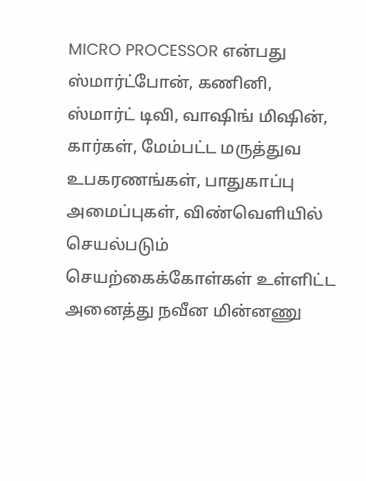MICRO PROCESSOR என்பது ஸ்மார்ட்போன், கணினி, ஸ்மார்ட் டிவி, வாஷிங் மிஷின், கார்கள், மேம்பட்ட மருத்துவ உபகரணங்கள், பாதுகாப்பு அமைப்புகள், விண்வெளியில் செயல்படும் செயற்கைக்கோள்கள் உள்ளிட்ட அனைத்து நவீன மின்னணு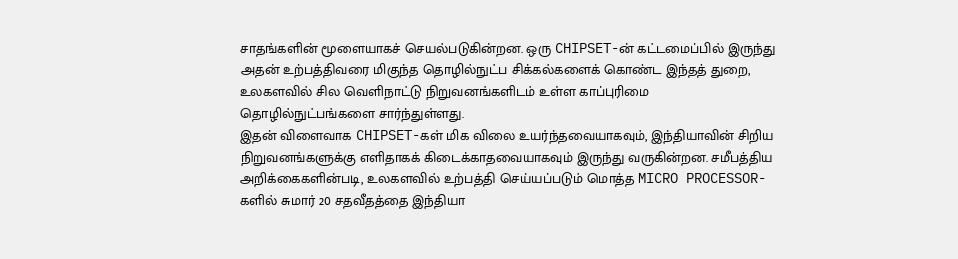சாதங்களின் மூளையாகச் செயல்படுகின்றன. ஒரு CHIPSET-ன் கட்டமைப்பில் இருந்து அதன் உற்பத்திவரை மிகுந்த தொழில்நுட்ப சிக்கல்களைக் கொண்ட இந்தத் துறை, உலகளவில் சில வெளிநாட்டு நிறுவனங்களிடம் உள்ள காப்புரிமை தொழில்நுட்பங்களை சார்ந்துள்ளது.
இதன் விளைவாக CHIPSET-கள் மிக விலை உயர்ந்தவையாகவும், இந்தியாவின் சிறிய நிறுவனங்களுக்கு எளிதாகக் கிடைக்காதவையாகவும் இருந்து வருகின்றன. சமீபத்திய அறிக்கைகளின்படி, உலகளவில் உற்பத்தி செய்யப்படும் மொத்த MICRO PROCESSOR-களில் சுமார் 20 சதவீதத்தை இந்தியா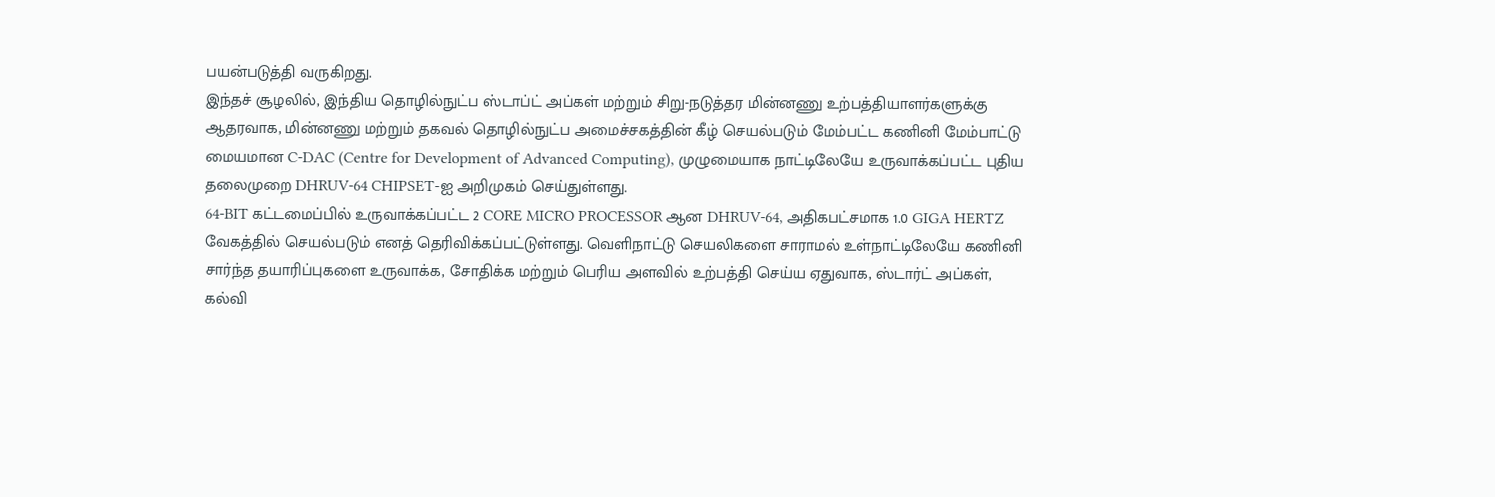பயன்படுத்தி வருகிறது.
இந்தச் சூழலில், இந்திய தொழில்நுட்ப ஸ்டாப்ட் அப்கள் மற்றும் சிறு-நடுத்தர மின்னணு உற்பத்தியாளர்களுக்கு ஆதரவாக, மின்னணு மற்றும் தகவல் தொழில்நுட்ப அமைச்சகத்தின் கீழ் செயல்படும் மேம்பட்ட கணினி மேம்பாட்டு மையமான C-DAC (Centre for Development of Advanced Computing), முழுமையாக நாட்டிலேயே உருவாக்கப்பட்ட புதிய தலைமுறை DHRUV-64 CHIPSET-ஐ அறிமுகம் செய்துள்ளது.
64-BIT கட்டமைப்பில் உருவாக்கப்பட்ட 2 CORE MICRO PROCESSOR ஆன DHRUV-64, அதிகபட்சமாக 1.0 GIGA HERTZ வேகத்தில் செயல்படும் எனத் தெரிவிக்கப்பட்டுள்ளது. வெளிநாட்டு செயலிகளை சாராமல் உள்நாட்டிலேயே கணினி சார்ந்த தயாரிப்புகளை உருவாக்க, சோதிக்க மற்றும் பெரிய அளவில் உற்பத்தி செய்ய ஏதுவாக, ஸ்டார்ட் அப்கள், கல்வி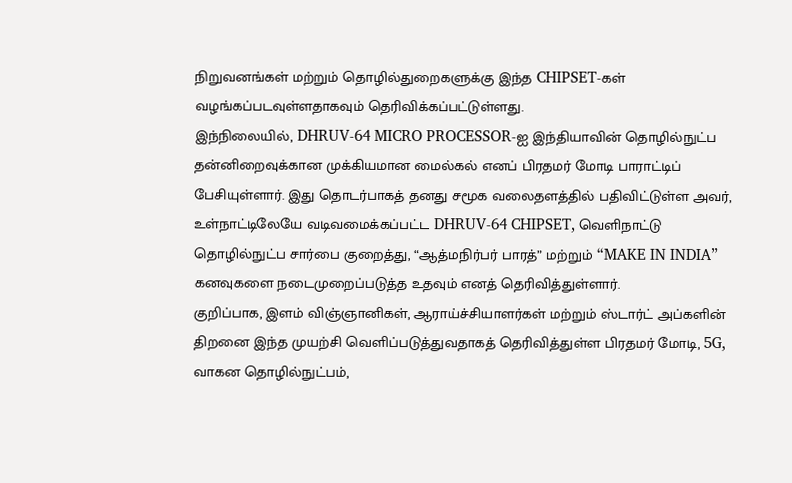நிறுவனங்கள் மற்றும் தொழில்துறைகளுக்கு இந்த CHIPSET-கள் வழங்கப்படவுள்ளதாகவும் தெரிவிக்கப்பட்டுள்ளது.
இந்நிலையில், DHRUV-64 MICRO PROCESSOR-ஐ இந்தியாவின் தொழில்நுட்ப தன்னிறைவுக்கான முக்கியமான மைல்கல் எனப் பிரதமர் மோடி பாராட்டிப் பேசியுள்ளார். இது தொடர்பாகத் தனது சமூக வலைதளத்தில் பதிவிட்டுள்ள அவர், உள்நாட்டிலேயே வடிவமைக்கப்பட்ட DHRUV-64 CHIPSET, வெளிநாட்டு தொழில்நுட்ப சார்பை குறைத்து, “ஆத்மநிர்பர் பாரத்” மற்றும் “MAKE IN INDIA” கனவுகளை நடைமுறைப்படுத்த உதவும் எனத் தெரிவித்துள்ளார்.
குறிப்பாக, இளம் விஞ்ஞானிகள், ஆராய்ச்சியாளர்கள் மற்றும் ஸ்டார்ட் அப்களின் திறனை இந்த முயற்சி வெளிப்படுத்துவதாகத் தெரிவித்துள்ள பிரதமர் மோடி, 5G, வாகன தொழில்நுட்பம்,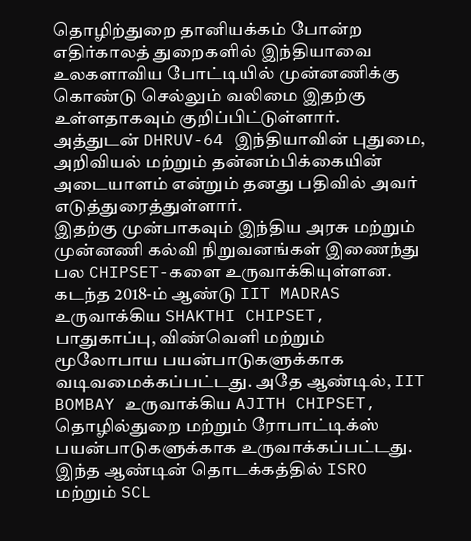தொழிற்துறை தானியக்கம் போன்ற எதிர்காலத் துறைகளில் இந்தியாவை உலகளாவிய போட்டியில் முன்னணிக்கு கொண்டு செல்லும் வலிமை இதற்கு உள்ளதாகவும் குறிப்பிட்டுள்ளார். அத்துடன் DHRUV-64 இந்தியாவின் புதுமை, அறிவியல் மற்றும் தன்னம்பிக்கையின் அடையாளம் என்றும் தனது பதிவில் அவர் எடுத்துரைத்துள்ளார்.
இதற்கு முன்பாகவும் இந்திய அரசு மற்றும் முன்னணி கல்வி நிறுவனங்கள் இணைந்து பல CHIPSET-களை உருவாக்கியுள்ளன. கடந்த 2018-ம் ஆண்டு IIT MADRAS உருவாக்கிய SHAKTHI CHIPSET, பாதுகாப்பு, விண்வெளி மற்றும் மூலோபாய பயன்பாடுகளுக்காக வடிவமைக்கப்பட்டது. அதே ஆண்டில், IIT BOMBAY உருவாக்கிய AJITH CHIPSET, தொழில்துறை மற்றும் ரோபாட்டிக்ஸ் பயன்பாடுகளுக்காக உருவாக்கப்பட்டது.
இந்த ஆண்டின் தொடக்கத்தில் ISRO மற்றும் SCL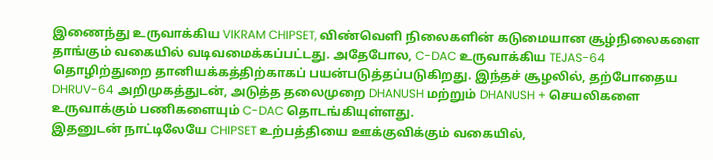இணைந்து உருவாக்கிய VIKRAM CHIPSET, விண்வெளி நிலைகளின் கடுமையான சூழ்நிலைகளை தாங்கும் வகையில் வடிவமைக்கப்பட்டது. அதேபோல, C-DAC உருவாக்கிய TEJAS-64 தொழிற்துறை தானியக்கத்திற்காகப் பயன்படுத்தப்படுகிறது. இந்தச் சூழலில், தற்போதைய DHRUV-64 அறிமுகத்துடன், அடுத்த தலைமுறை DHANUSH மற்றும் DHANUSH + செயலிகளை உருவாக்கும் பணிகளையும் C-DAC தொடங்கியுள்ளது.
இதனுடன் நாட்டிலேயே CHIPSET உற்பத்தியை ஊக்குவிக்கும் வகையில்,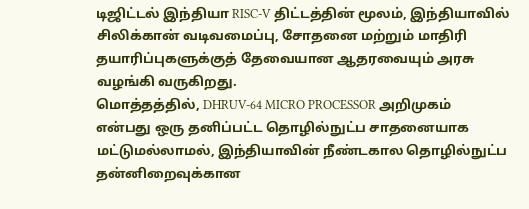டிஜிட்டல் இந்தியா RISC-V திட்டத்தின் மூலம், இந்தியாவில் சிலிக்கான் வடிவமைப்பு, சோதனை மற்றும் மாதிரி தயாரிப்புகளுக்குத் தேவையான ஆதரவையும் அரசு வழங்கி வருகிறது.
மொத்தத்தில், DHRUV-64 MICRO PROCESSOR அறிமுகம் என்பது ஒரு தனிப்பட்ட தொழில்நுட்ப சாதனையாக மட்டுமல்லாமல், இந்தியாவின் நீண்டகால தொழில்நுட்ப தன்னிறைவுக்கான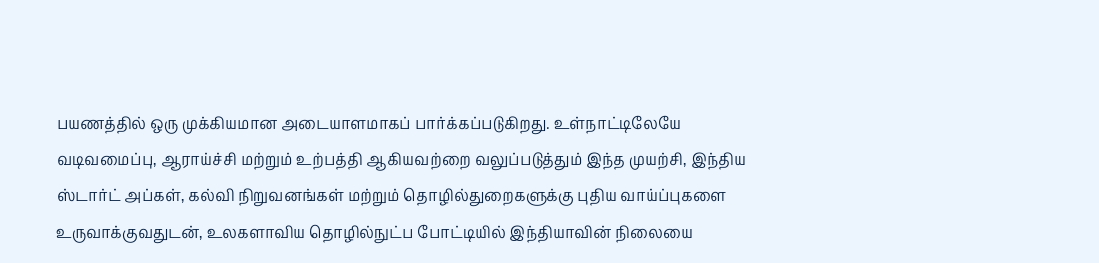பயணத்தில் ஒரு முக்கியமான அடையாளமாகப் பார்க்கப்படுகிறது. உள்நாட்டிலேயே வடிவமைப்பு, ஆராய்ச்சி மற்றும் உற்பத்தி ஆகியவற்றை வலுப்படுத்தும் இந்த முயற்சி, இந்திய ஸ்டார்ட் அப்கள், கல்வி நிறுவனங்கள் மற்றும் தொழில்துறைகளுக்கு புதிய வாய்ப்புகளை உருவாக்குவதுடன், உலகளாவிய தொழில்நுட்ப போட்டியில் இந்தியாவின் நிலையை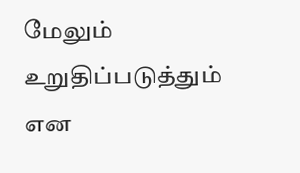மேலும் உறுதிப்படுத்தும் என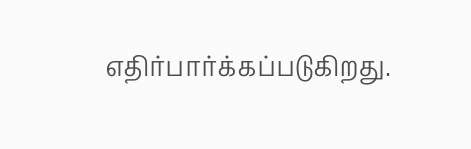எதிர்பார்க்கப்படுகிறது.